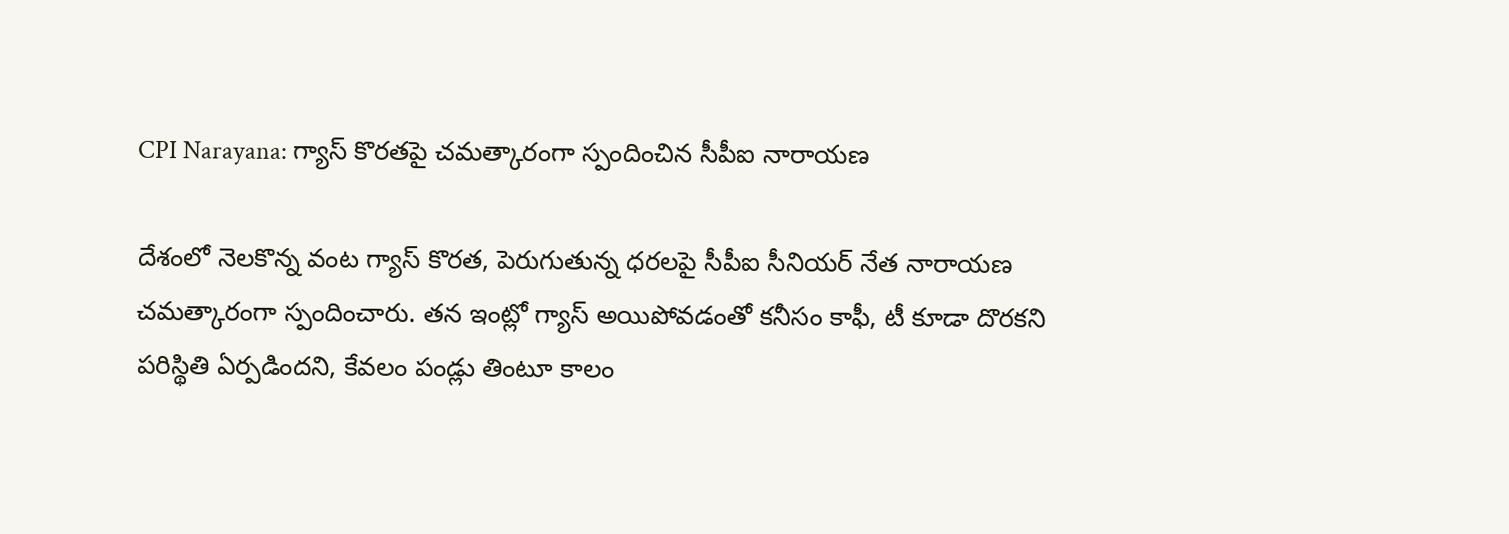CPI Narayana: గ్యాస్ కొరతపై చమత్కారంగా స్పందించిన సీపీఐ నారాయణ

దేశంలో నెలకొన్న వంట గ్యాస్ కొరత, పెరుగుతున్న ధరలపై సీపీఐ సీనియర్ నేత నారాయణ చమత్కారంగా స్పందించారు. తన ఇంట్లో గ్యాస్ అయిపోవడంతో కనీసం కాఫీ, టీ కూడా దొరకని పరిస్థితి ఏర్పడిందని, కేవలం పండ్లు తింటూ కాలం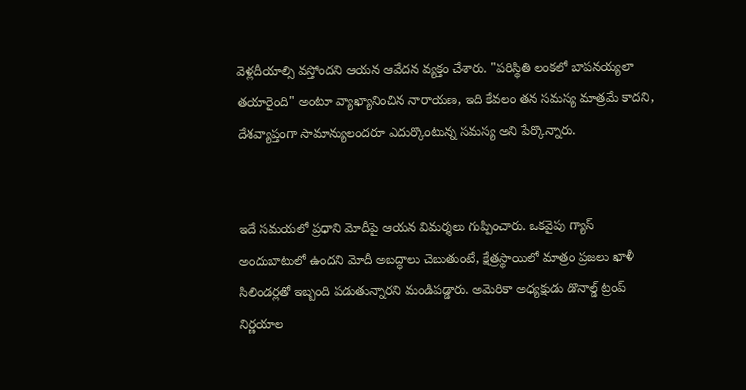వెళ్లదీయాల్సి వస్తోందని ఆయన ఆవేదన వ్యక్తం చేశారు. "పరిస్థితి లంకలో బాపనయ్యలా తయారైంది" అంటూ వ్యాఖ్యానించిన నారాయణ, ఇది కేవలం తన సమస్య మాత్రమే కాదని, దేశవ్యాప్తంగా సామాన్యులందరూ ఎదుర్కొంటున్న సమస్య అని పేర్కొన్నారు.


ఇదే సమయలో ప్రధాని మోదీపై ఆయన విమర్శలు గుప్పించారు. ఒకవైపు గ్యాస్ అందుబాటులో ఉందని మోదీ అబద్ధాలు చెబుతుంటే, క్షేత్రస్థాయిలో మాత్రం ప్రజలు ఖాళీ సిలిండర్లతో ఇబ్బంది పడుతున్నారని మండిపడ్డారు. అమెరికా అధ్యక్షుడు డొనాల్డ్ ట్రంప్ నిర్ణయాల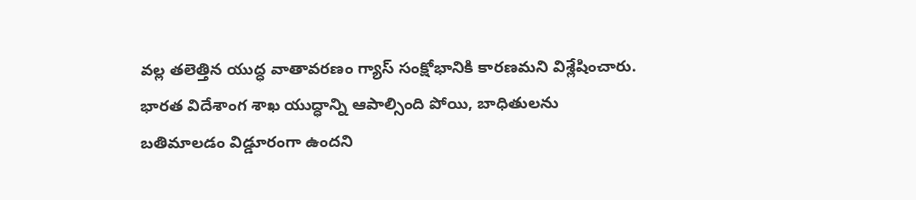వల్ల తలెత్తిన యుద్ధ వాతావరణం గ్యాస్ సంక్షోభానికి కారణమని విశ్లేషించారు. భారత విదేశాంగ శాఖ యుద్ధాన్ని ఆపాల్సింది పోయి, బాధితులను బతిమాలడం విడ్డూరంగా ఉందని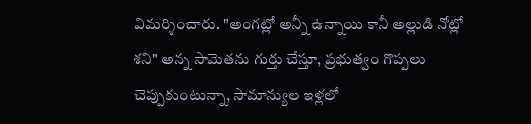విమర్శించారు. "అంగట్లో అన్నీ ఉన్నాయి కానీ అల్లుడి నోట్లో శని" అన్న సామెతను గుర్తు చేస్తూ, ప్రభుత్వం గొప్పలు చెప్పుకుంటున్నా, సామాన్యుల ఇళ్లలో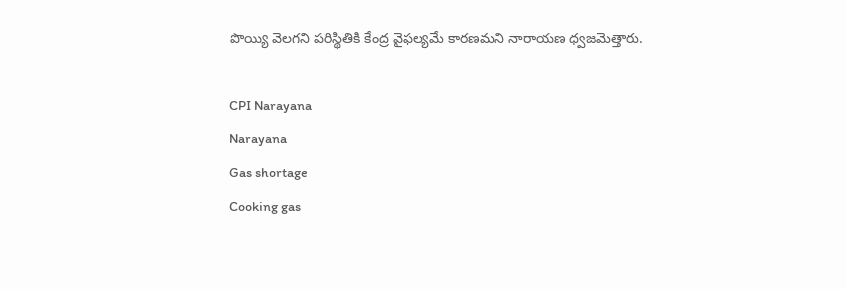పొయ్యి వెలగని పరిస్థితికి కేంద్ర వైఫల్యమే కారణమని నారాయణ ధ్వజమెత్తారు.

CPI Narayana
Narayana
Gas shortage
Cooking gas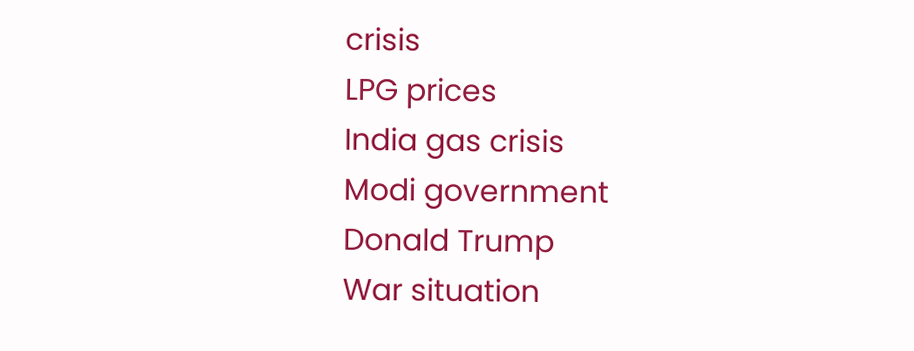crisis
LPG prices
India gas crisis
Modi government
Donald Trump
War situation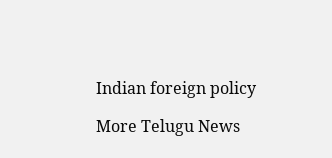Indian foreign policy

More Telugu News